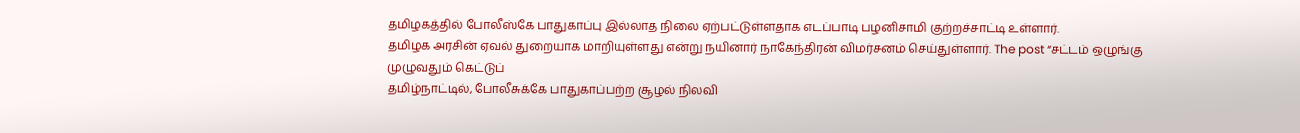தமிழகத்தில் போலீஸ்கே பாதுகாப்பு இல்லாத நிலை ஏற்பட்டுள்ளதாக எடப்பாடி பழனிசாமி குற்றச்சாட்டி உள்ளார்.
தமிழக அரசின் ஏவல் துறையாக மாறியுள்ளது என்று நயினார் நாகேந்திரன் விமர்சனம் செய்துள்ளார். The post “சட்டம் ஒழுங்கு முழுவதும் கெட்டுப்
தமிழ்நாட்டில், போலீசுக்கே பாதுகாப்பற்ற சூழல் நிலவி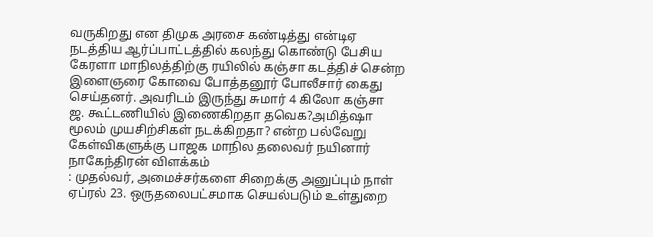வருகிறது என திமுக அரசை கண்டித்து என்டிஏ நடத்திய ஆர்ப்பாட்டத்தில் கலந்து கொண்டு பேசிய
கேரளா மாநிலத்திற்கு ரயிலில் கஞ்சா கடத்திச் சென்ற இளைஞரை கோவை போத்தனூர் போலீசார் கைது செய்தனர். அவரிடம் இருந்து சுமார் 4 கிலோ கஞ்சா
ஜ. கூட்டணியில் இணைகிறதா தவெக?அமித்ஷா மூலம் முயசிற்சிகள் நடக்கிறதா? என்ற பல்வேறு கேள்விகளுக்கு பாஜக மாநில தலைவர் நயினார் நாகேந்திரன் விளக்கம்
: முதல்வர், அமைச்சர்களை சிறைக்கு அனுப்பும் நாள் ஏப்ரல் 23. ஒருதலைபட்சமாக செயல்படும் உள்துறை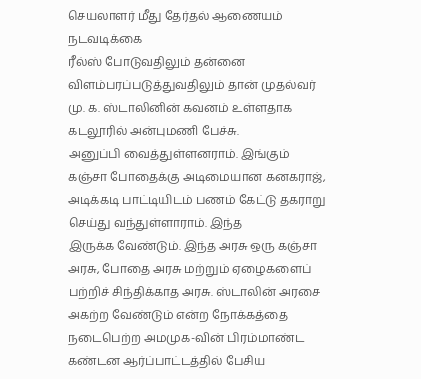செயலாளர் மீது தேர்தல் ஆணையம் நடவடிக்கை
ரீல்ஸ் போடுவதிலும் தன்னை விளம்பரப்படுத்துவதிலும் தான் முதல்வர் மு. க. ஸ்டாலினின் கவனம் உள்ளதாக கடலூரில் அன்புமணி பேச்சு.
அனுப்பி வைத்துள்ளனராம். இங்கும் கஞ்சா போதைக்கு அடிமையான கனகராஜ், அடிக்கடி பாட்டியிடம் பணம் கேட்டு தகராறு செய்து வந்துள்ளாராம். இந்த
இருக்க வேண்டும். இந்த அரசு ஒரு கஞ்சா அரசு, போதை அரசு மற்றும் ஏழைகளைப் பற்றிச் சிந்திக்காத அரசு. ஸ்டாலின் அரசை அகற்ற வேண்டும் என்ற நோக்கத்தை
நடைபெற்ற அமமுக-வின் பிரம்மாண்ட கண்டன ஆர்ப்பாட்டத்தில் பேசிய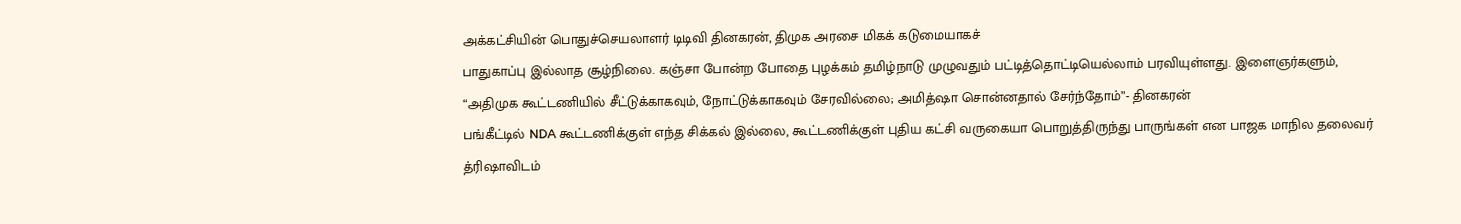அக்கட்சியின் பொதுச்செயலாளர் டிடிவி தினகரன், திமுக அரசை மிகக் கடுமையாகச்
பாதுகாப்பு இல்லாத சூழ்நிலை. கஞ்சா போன்ற போதை புழக்கம் தமிழ்நாடு முழுவதும் பட்டித்தொட்டியெல்லாம் பரவியுள்ளது. இளைஞர்களும்,
“அதிமுக கூட்டணியில் சீட்டுக்காகவும், நோட்டுக்காகவும் சேரவில்லை; அமித்ஷா சொன்னதால் சேர்ந்தோம்”- தினகரன்
பங்கீட்டில் NDA கூட்டணிக்குள் எந்த சிக்கல் இல்லை, கூட்டணிக்குள் புதிய கட்சி வருகையா பொறுத்திருந்து பாருங்கள் என பாஜக மாநில தலைவர்
த்ரிஷாவிடம்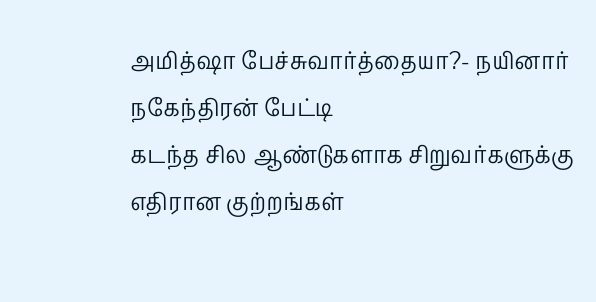அமித்ஷா பேச்சுவார்த்தையா?- நயினார் நகேந்திரன் பேட்டி
கடந்த சில ஆண்டுகளாக சிறுவர்களுக்கு எதிரான குற்றங்கள்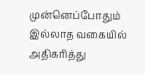முன்னெப்போதும் இல்லாத வகையில் அதிகரித்து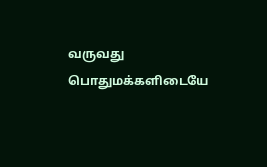வருவது பொதுமக்களிடையே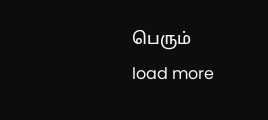பெரும்
load more